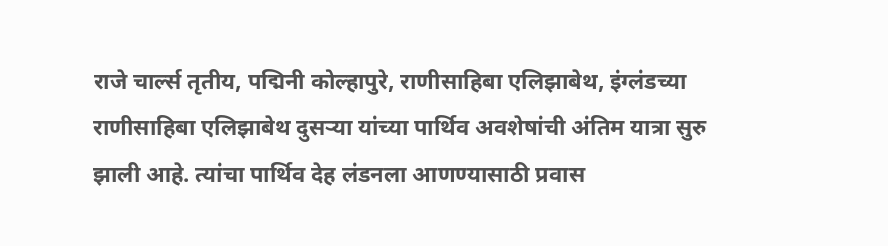राजे चार्ल्स तृतीय, पद्मिनी कोल्हापुरे, राणीसाहिबा एलिझाबेथ, इंग्लंडच्या राणीसाहिबा एलिझाबेथ दुसऱ्या यांच्या पार्थिव अवशेषांची अंतिम यात्रा सुरु झाली आहे. त्यांचा पार्थिव देह लंडनला आणण्यासाठी प्रवास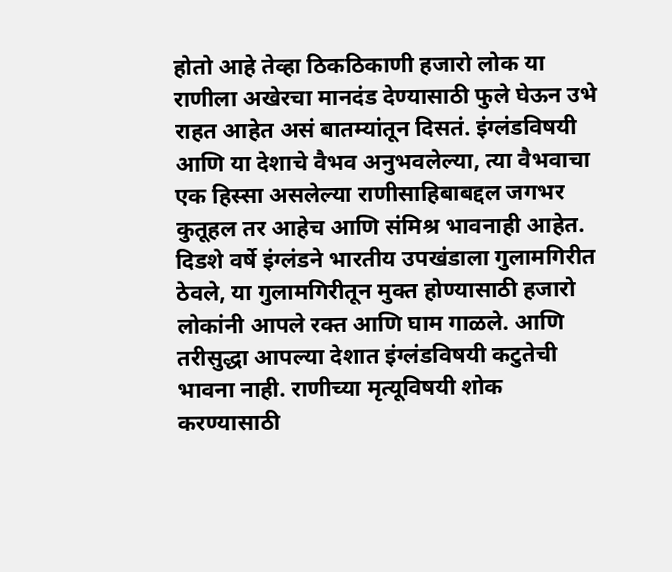होतो आहे तेव्हा ठिकठिकाणी हजारो लोक या राणीला अखेरचा मानदंड देण्यासाठी फुले घेऊन उभे राहत आहेत असं बातम्यांतून दिसतं. इंग्लंडविषयी आणि या देशाचे वैभव अनुभवलेल्या, त्या वैभवाचा एक हिस्सा असलेल्या राणीसाहिबाबद्दल जगभर कुतूहल तर आहेच आणि संमिश्र भावनाही आहेत. दिडशे वर्षे इंग्लंडने भारतीय उपखंडाला गुलामगिरीत ठेवले, या गुलामगिरीतून मुक्त होण्यासाठी हजारो लोकांनी आपले रक्त आणि घाम गाळले. आणि तरीसुद्धा आपल्या देशात इंग्लंडविषयी कटुतेची भावना नाही. राणीच्या मृत्यूविषयी शोक करण्यासाठी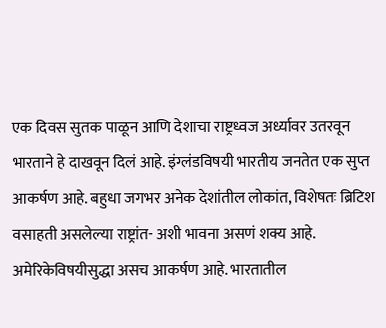एक दिवस सुतक पाळून आणि देशाचा राष्ट्रध्वज अर्ध्यावर उतरवून भारताने हे दाखवून दिलं आहे. इंग्लंडविषयी भारतीय जनतेत एक सुप्त आकर्षण आहे. बहुधा जगभर अनेक देशांतील लोकांत, विशेषतः ब्रिटिश वसाहती असलेल्या राष्ट्रांत- अशी भावना असणं शक्य आहे. अमेरिकेविषयीसुद्धा असच आकर्षण आहे. भारतातील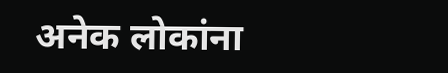अनेक लोकांना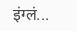इंग्लं...